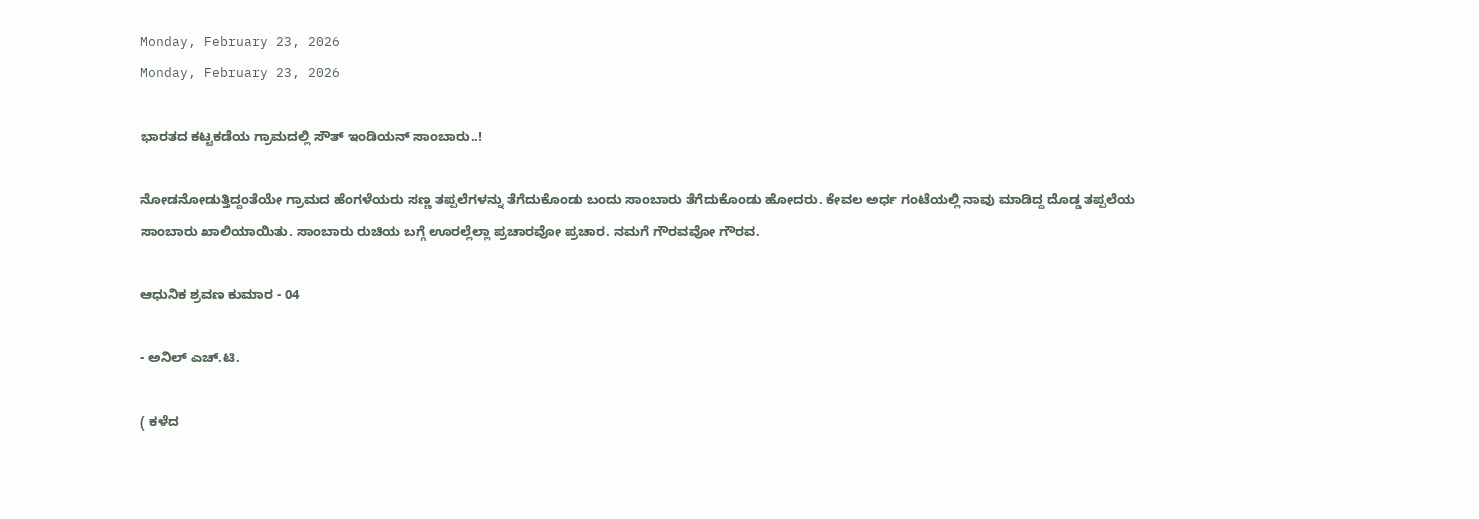Monday, February 23, 2026
Monday, February 23, 2026

ಭಾರತದ ಕಟ್ಟಕಡೆಯ ಗ್ರಾಮದಲ್ಲಿ ಸೌತ್ ಇಂಡಿಯನ್ ಸಾಂಬಾರು..!

ನೋಡನೋಡುತ್ತಿದ್ದಂತೆಯೇ ಗ್ರಾಮದ ಹೆಂಗಳೆಯರು ಸಣ್ಣ ತಪ್ಪಲೆಗಳನ್ನು ತೆಗೆದುಕೊಂಡು ಬಂದು ಸಾಂಬಾರು ತೆಗೆದುಕೊಂಡು ಹೋದರು. ಕೇವಲ ಅರ್ಧ ಗಂಟೆಯಲ್ಲಿ ನಾವು ಮಾಡಿದ್ದ ದೊಡ್ಡ ತಪ್ಪಲೆಯ ಸಾಂಬಾರು ಖಾಲಿಯಾಯಿತು. ಸಾಂಬಾರು ರುಚಿಯ ಬಗ್ಗೆ ಊರಲ್ಲೆಲ್ಲಾ ಪ್ರಚಾರವೋ ಪ್ರಚಾರ. ನಮಗೆ ಗೌರವವೋ ಗೌರವ.

ಆಧುನಿಕ ಶ್ರವಣ ಕುಮಾರ - 04

- ಅನಿಲ್ ಎಚ್.ಟಿ.

( ಕಳೆದ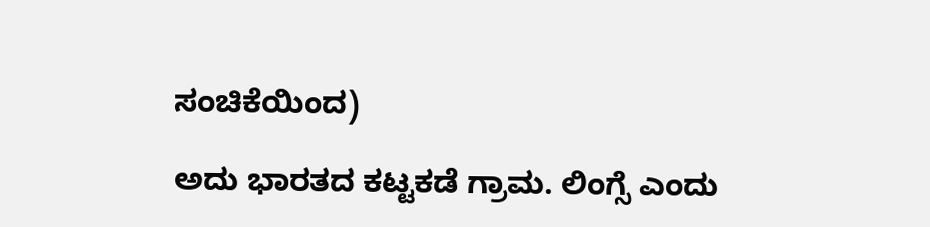ಸಂಚಿಕೆಯಿಂದ)

ಅದು ಭಾರತದ ಕಟ್ಟಕಡೆ ಗ್ರಾಮ. ಲಿಂಗ್ಸೆ ಎಂದು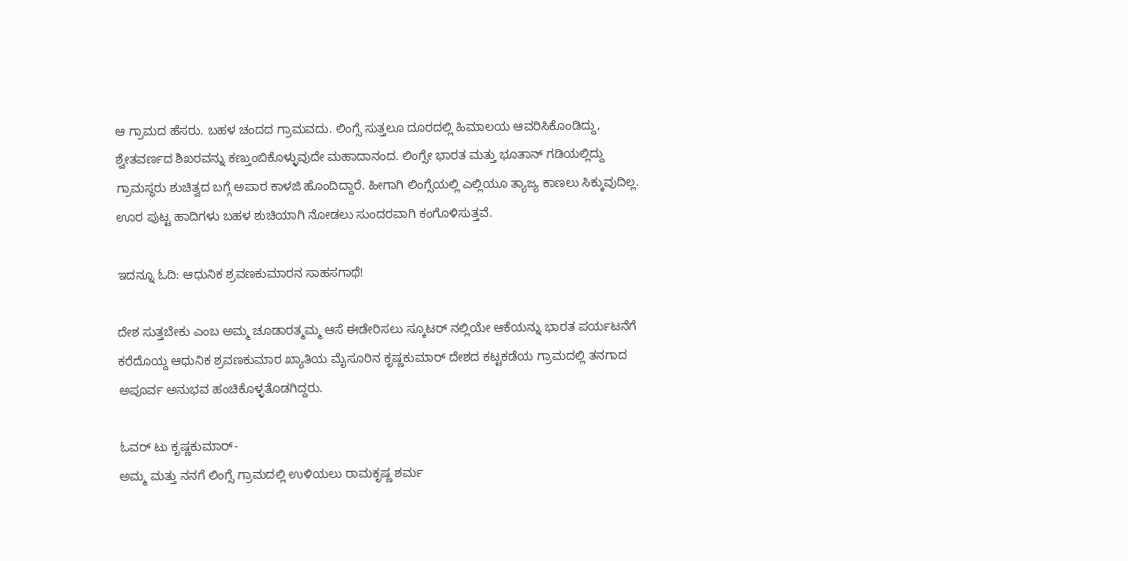ಆ ಗ್ರಾಮದ ಹೆಸರು. ಬಹಳ ಚಂದದ ಗ್ರಾಮವದು. ಲಿಂಗ್ಸೆ ಸುತ್ತಲೂ ದೂರದಲ್ಲಿ ಹಿಮಾಲಯ ಆವರಿಸಿಕೊಂಡಿದ್ದು, ಶ್ವೇತವರ್ಣದ ಶಿಖರವನ್ನು ಕಣ್ತುಂಬಿಕೊಳ್ಳುವುದೇ ಮಹಾದಾನಂದ. ಲಿಂಗ್ಸೇ ಭಾರತ ಮತ್ತು ಭೂತಾನ್ ಗಡಿಯಲ್ಲಿದ್ದು ಗ್ರಾಮಸ್ಥರು ಶುಚಿತ್ವದ ಬಗ್ಗೆ ಅಪಾರ ಕಾಳಜಿ ಹೊಂದಿದ್ದಾರೆ. ಹೀಗಾಗಿ ಲಿಂಗ್ಸೆಯಲ್ಲಿ ಎಲ್ಲಿಯೂ ತ್ಯಾಜ್ಯ ಕಾಣಲು ಸಿಕ್ಕುವುದಿಲ್ಲ. ಊರ ಪುಟ್ಟ ಹಾದಿಗಳು ಬಹಳ ಶುಚಿಯಾಗಿ ನೋಡಲು ಸುಂದರವಾಗಿ ಕಂಗೊಳಿಸುತ್ತವೆ.

ಇದನ್ನೂ ಓದಿ: ಆಧುನಿಕ ಶ್ರವಣಕುಮಾರನ ಸಾಹಸಗಾಥೆ!

ದೇಶ ಸುತ್ತಬೇಕು ಎಂಬ ಅಮ್ಮ ಚೂಡಾರತ್ಮಮ್ಮ ಆಸೆ ಈಡೇರಿಸಲು ಸ್ಕೂಟರ್ ನಲ್ಲಿಯೇ ಆಕೆಯನ್ನು ಭಾರತ ಪರ್ಯಟನೆಗೆ ಕರೆದೊಯ್ದ ಆಧುನಿಕ ಶ್ರವಣಕುಮಾರ ಖ್ಯಾತಿಯ ಮೈಸೂರಿನ ಕೃಷ್ಣಕುಮಾರ್ ದೇಶದ ಕಟ್ಟಕಡೆಯ ಗ್ರಾಮದಲ್ಲಿ ತನಗಾದ ಅಪೂರ್ವ ಅನುಭವ ಹಂಚಿಕೊಳ್ಳತೊಡಗಿದ್ದರು.

ಓವರ್ ಟು ಕೃಷ್ಣಕುಮಾರ್-
ಅಮ್ಮ ಮತ್ತು ನನಗೆ ಲಿಂಗ್ಸೆ ಗ್ರಾಮದಲ್ಲಿ ಉಳಿಯಲು ರಾಮಕೃಷ್ಣ ಶರ್ಮ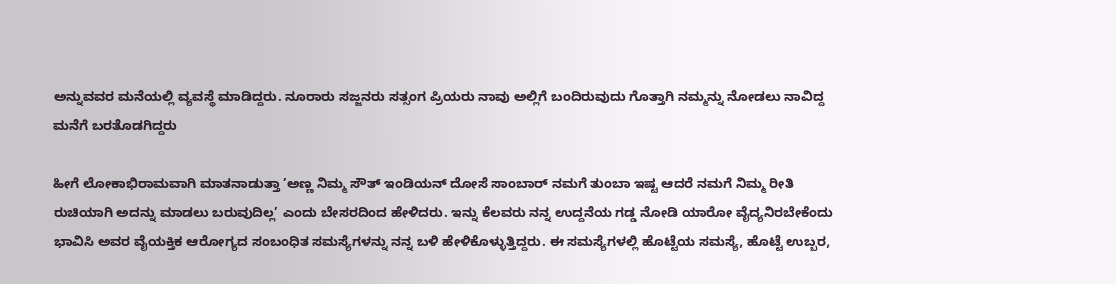ಅನ್ನುವವರ ಮನೆಯಲ್ಲಿ ವ್ಯವಸ್ಥೆ ಮಾಡಿದ್ದರು. ನೂರಾರು ಸಜ್ಜನರು ಸತ್ಸಂಗ ಪ್ರಿಯರು ನಾವು ಅಲ್ಲಿಗೆ ಬಂದಿರುವುದು ಗೊತ್ತಾಗಿ ನಮ್ಮನ್ನು ನೋಡಲು ನಾವಿದ್ದ ಮನೆಗೆ ಬರತೊಡಗಿದ್ದರು

ಹೀಗೆ ಲೋಕಾಭಿರಾಮವಾಗಿ ಮಾತನಾಡುತ್ತಾ ’ಅಣ್ಣ ನಿಮ್ಮ ಸೌತ್ ಇಂಡಿಯನ್ ದೋಸೆ ಸಾಂಬಾರ್ ನಮಗೆ ತುಂಬಾ ಇಷ್ಟ ಆದರೆ ನಮಗೆ ನಿಮ್ಮ ರೀತಿ ರುಚಿಯಾಗಿ ಅದನ್ನು ಮಾಡಲು ಬರುವುದಿಲ್ಲ’ ಎಂದು ಬೇಸರದಿಂದ ಹೇಳಿದರು. ಇನ್ನು ಕೆಲವರು ನನ್ನ ಉದ್ದನೆಯ ಗಡ್ಡ ನೋಡಿ ಯಾರೋ ವೈದ್ಯನಿರಬೇಕೆಂದು ಭಾವಿಸಿ ಅವರ ವೈಯಕ್ತಿಕ ಆರೋಗ್ಯದ ಸಂಬಂಧಿತ ಸಮಸ್ಯೆಗಳನ್ನು ನನ್ನ ಬಳಿ ಹೇಳಿಕೊಳ್ಳುತ್ತಿದ್ದರು. ಈ ಸಮಸ್ಯೆಗಳಲ್ಲಿ ಹೊಟ್ಟೆಯ ಸಮಸ್ಯೆ, ಹೊಟ್ಟೆ ಉಬ್ಬರ,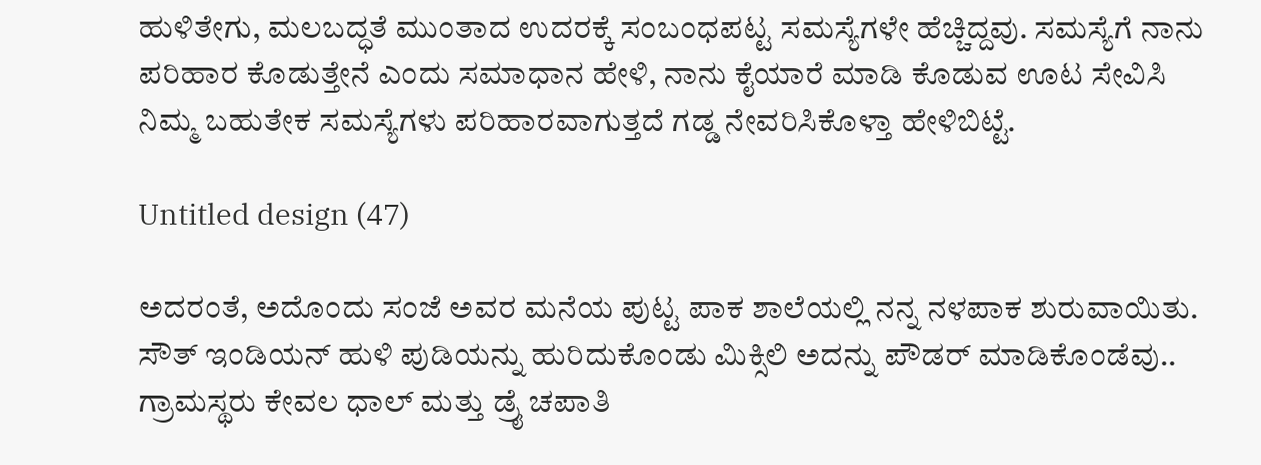ಹುಳಿತೇಗು, ಮಲಬದ್ಧತೆ ಮುಂತಾದ ಉದರಕ್ಕೆ ಸಂಬಂಧಪಟ್ಟ ಸಮಸ್ಯೆಗಳೇ ಹೆಚ್ಚಿದ್ದವು. ಸಮಸ್ಯೆಗೆ ನಾನು ಪರಿಹಾರ ಕೊಡುತ್ತೇನೆ ಎಂದು ಸಮಾಧಾನ ಹೇಳಿ, ನಾನು ಕೈಯಾರೆ ಮಾಡಿ ಕೊಡುವ ಊಟ ಸೇವಿಸಿ ನಿಮ್ಮ ಬಹುತೇಕ ಸಮಸ್ಯೆಗಳು ಪರಿಹಾರವಾಗುತ್ತದೆ ಗಡ್ಡ ನೇವರಿಸಿಕೊಳ್ತಾ ಹೇಳಿಬಿಟ್ಟೆ.

Untitled design (47)

ಅದರಂತೆ, ಅದೊಂದು ಸಂಜೆ ಅವರ ಮನೆಯ ಪುಟ್ಟ ಪಾಕ ಶಾಲೆಯಲ್ಲಿ ನನ್ನ ನಳಪಾಕ ಶುರುವಾಯಿತು. ಸೌತ್ ಇಂಡಿಯನ್ ಹುಳಿ ಪುಡಿಯನ್ನು ಹುರಿದುಕೊಂಡು ಮಿಕ್ಸಿಲಿ ಅದನ್ನು ಪೌಡರ್ ಮಾಡಿಕೊಂಡೆವು.. ಗ್ರಾಮಸ್ಥರು ಕೇವಲ ಧಾಲ್ ಮತ್ತು ಡ್ರೈ ಚಪಾತಿ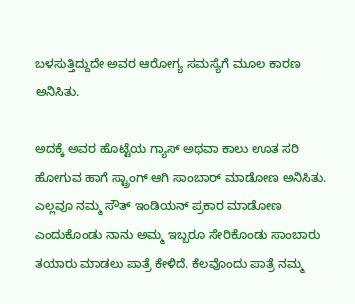ಬಳಸುತ್ತಿದ್ದುದೇ ಅವರ ಆರೋಗ್ಯ ಸಮಸ್ಯೆಗೆ ಮೂಲ ಕಾರಣ ಅನಿಸಿತು.

ಅದಕ್ಕೆ ಅವರ ಹೊಟ್ಟೆಯ ಗ್ಯಾಸ್ ಅಥವಾ ಕಾಲು ಊತ ಸರಿ ಹೋಗುವ ಹಾಗೆ ಸ್ಟ್ರಾಂಗ್ ಆಗಿ ಸಾಂಬಾರ್ ಮಾಡೋಣ ಅನಿಸಿತು. ಎಲ್ಲವೂ ನಮ್ಮ ಸೌತ್ ಇಂಡಿಯನ್ ಪ್ರಕಾರ ಮಾಡೋಣ ಎಂದುಕೊಂಡು ನಾನು ಅಮ್ಮ ಇಬ್ಬರೂ ಸೇರಿಕೊಂಡು ಸಾಂಬಾರು ತಯಾರು ಮಾಡಲು ಪಾತ್ರೆ ಕೇಳಿದೆ. ಕೆಲವೊಂದು ಪಾತ್ರೆ ನಮ್ಮ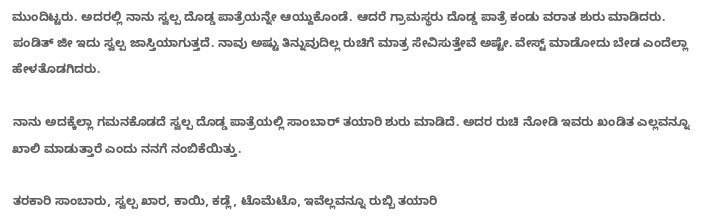ಮುಂದಿಟ್ಟರು. ಅದರಲ್ಲಿ ನಾನು ಸ್ವಲ್ಪ ದೊಡ್ಡ ಪಾತ್ರೆಯನ್ನೇ ಆಯ್ದುಕೊಂಡೆ. ಆದರೆ ಗ್ರಾಮಸ್ಥರು ದೊಡ್ಡ ಪಾತ್ರೆ ಕಂಡು ವರಾತ ಶುರು ಮಾಡಿದರು. ಪಂಡಿತ್ ಜೀ ಇದು ಸ್ವಲ್ಪ ಜಾಸ್ತಿಯಾಗುತ್ತದೆ. ನಾವು ಅಷ್ಟು ತಿನ್ನುವುದಿಲ್ಲ ರುಚಿಗೆ ಮಾತ್ರ ಸೇವಿಸುತ್ತೇವೆ ಅಷ್ಟೇ. ವೇಸ್ಟ್ ಮಾಡೋದು ಬೇಡ ಎಂದೆಲ್ಲಾ ಹೇಳತೊಡಗಿದರು.

ನಾನು ಅದಕ್ಕೆಲ್ಲಾ ಗಮನಕೊಡದೆ ಸ್ವಲ್ಪ ದೊಡ್ಡ ಪಾತ್ರೆಯಲ್ಲಿ ಸಾಂಬಾರ್ ತಯಾರಿ ಶುರು ಮಾಡಿದೆ. ಅದರ ರುಚಿ ನೋಡಿ ಇವರು ಖಂಡಿತ ಎಲ್ಲವನ್ನೂ ಖಾಲಿ ಮಾಡುತ್ತಾರೆ ಎಂದು ನನಗೆ ನಂಬಿಕೆಯಿತ್ತು.

ತರಕಾರಿ ಸಾಂಬಾರು, ಸ್ವಲ್ಪ ಖಾರ, ಕಾಯಿ, ಕಡ್ಲೆ, ಟೊಮೆಟೊ, ಇವೆಲ್ಲವನ್ನೂ ರುಬ್ಬಿ ತಯಾರಿ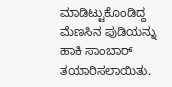ಮಾಡಿಟ್ಟುಕೊಂಡಿದ್ದ ಮೆಣಸಿನ ಪುಡಿಯನ್ನು ಹಾಕಿ ಸಾಂಬಾರ್ ತಯಾರಿಸಲಾಯಿತು.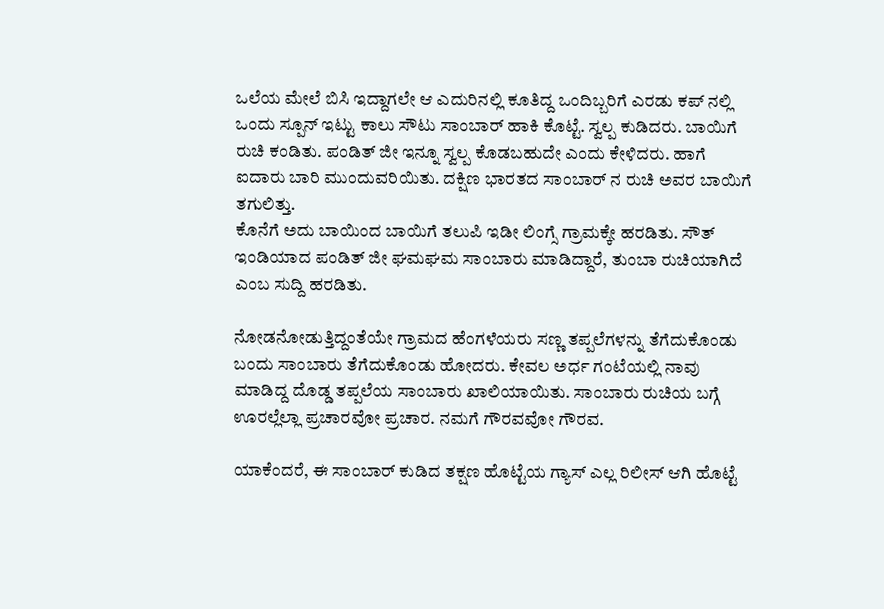ಒಲೆಯ ಮೇಲೆ ಬಿಸಿ ಇದ್ದಾಗಲೇ ಆ ಎದುರಿನಲ್ಲಿ ಕೂತಿದ್ದ ಒಂದಿಬ್ಬರಿಗೆ ಎರಡು ಕಪ್ ನಲ್ಲಿ ಒಂದು ಸ್ಪೂನ್ ಇಟ್ಟು ಕಾಲು ಸೌಟು ಸಾಂಬಾರ್ ಹಾಕಿ ಕೊಟ್ಟೆ. ಸ್ವಲ್ಪ ಕುಡಿದರು. ಬಾಯಿಗೆ ರುಚಿ ಕಂಡಿತು. ಪಂಡಿತ್ ಜೀ ಇನ್ನೂ ಸ್ವಲ್ಪ ಕೊಡಬಹುದೇ ಎಂದು ಕೇಳಿದರು. ಹಾಗೆ ಐದಾರು ಬಾರಿ ಮುಂದುವರಿಯಿತು. ದಕ್ಷಿಣ ಭಾರತದ ಸಾಂಬಾರ್ ನ ರುಚಿ ಅವರ ಬಾಯಿಗೆ ತಗುಲಿತ್ತು.
ಕೊನೆಗೆ ಅದು ಬಾಯಿಂದ ಬಾಯಿಗೆ ತಲುಪಿ ಇಡೀ ಲಿಂಗ್ಸೆ ಗ್ರಾಮಕ್ಕೇ ಹರಡಿತು. ಸೌತ್ ಇಂಡಿಯಾದ ಪಂಡಿತ್ ಜೀ ಘಮಘಮ ಸಾಂಬಾರು ಮಾಡಿದ್ದಾರೆ, ತುಂಬಾ ರುಚಿಯಾಗಿದೆ ಎಂಬ ಸುದ್ದಿ ಹರಡಿತು.

ನೋಡನೋಡುತ್ತಿದ್ದಂತೆಯೇ ಗ್ರಾಮದ ಹೆಂಗಳೆಯರು ಸಣ್ಣ ತಪ್ಪಲೆಗಳನ್ನು ತೆಗೆದುಕೊಂಡು ಬಂದು ಸಾಂಬಾರು ತೆಗೆದುಕೊಂಡು ಹೋದರು. ಕೇವಲ ಅರ್ಧ ಗಂಟೆಯಲ್ಲಿ ನಾವು ಮಾಡಿದ್ದ ದೊಡ್ಡ ತಪ್ಪಲೆಯ ಸಾಂಬಾರು ಖಾಲಿಯಾಯಿತು. ಸಾಂಬಾರು ರುಚಿಯ ಬಗ್ಗೆ ಊರಲ್ಲೆಲ್ಲಾ ಪ್ರಚಾರವೋ ಪ್ರಚಾರ. ನಮಗೆ ಗೌರವವೋ ಗೌರವ.

ಯಾಕೆಂದರೆ, ಈ ಸಾಂಬಾರ್ ಕುಡಿದ ತಕ್ಷಣ ಹೊಟ್ಟೆಯ ಗ್ಯಾಸ್ ಎಲ್ಲ ರಿಲೀಸ್ ಆಗಿ ಹೊಟ್ಟೆ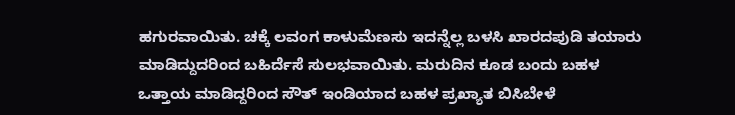ಹಗುರವಾಯಿತು. ಚಕ್ಕೆ ಲವಂಗ ಕಾಳುಮೆಣಸು ಇದನ್ನೆಲ್ಲ ಬಳಸಿ ಖಾರದಪುಡಿ ತಯಾರು ಮಾಡಿದ್ದುದರಿಂದ ಬಹಿರ್ದೆಸೆ ಸುಲಭವಾಯಿತು. ಮರುದಿನ ಕೂಡ ಬಂದು ಬಹಳ ಒತ್ತಾಯ ಮಾಡಿದ್ದರಿಂದ ಸೌತ್ ಇಂಡಿಯಾದ ಬಹಳ ಪ್ರಖ್ಯಾತ ಬಿಸಿಬೇಳೆ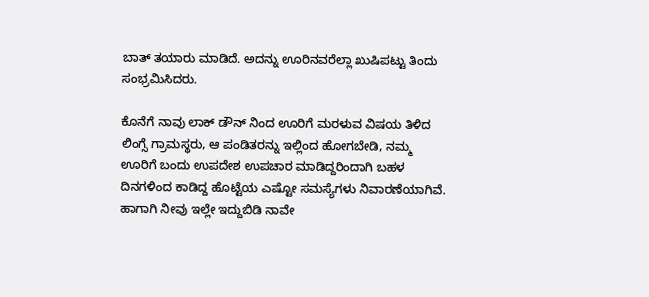ಬಾತ್ ತಯಾರು ಮಾಡಿದೆ. ಅದನ್ನು ಊರಿನವರೆಲ್ಲಾ ಖುಷಿಪಟ್ಟು ತಿಂದು ಸಂಭ್ರಮಿಸಿದರು.

ಕೊನೆಗೆ ನಾವು ಲಾಕ್ ಡೌನ್ ನಿಂದ ಊರಿಗೆ ಮರಳುವ ವಿಷಯ ತಿಳಿದ ಲಿಂಗ್ಸೆ ಗ್ರಾಮಸ್ಥರು, ಆ ಪಂಡಿತರನ್ನು ಇಲ್ಲಿಂದ ಹೋಗಬೇಡಿ, ನಮ್ಮ ಊರಿಗೆ ಬಂದು ಉಪದೇಶ ಉಪಚಾರ ಮಾಡಿದ್ದರಿಂದಾಗಿ ಬಹಳ ದಿನಗಳಿಂದ ಕಾಡಿದ್ದ ಹೊಟ್ಟೆಯ ಎಷ್ಟೋ ಸಮಸ್ಯೆಗಳು ನಿವಾರಣೆಯಾಗಿವೆ. ಹಾಗಾಗಿ ನೀವು ಇಲ್ಲೇ ಇದ್ದುಬಿಡಿ ನಾವೇ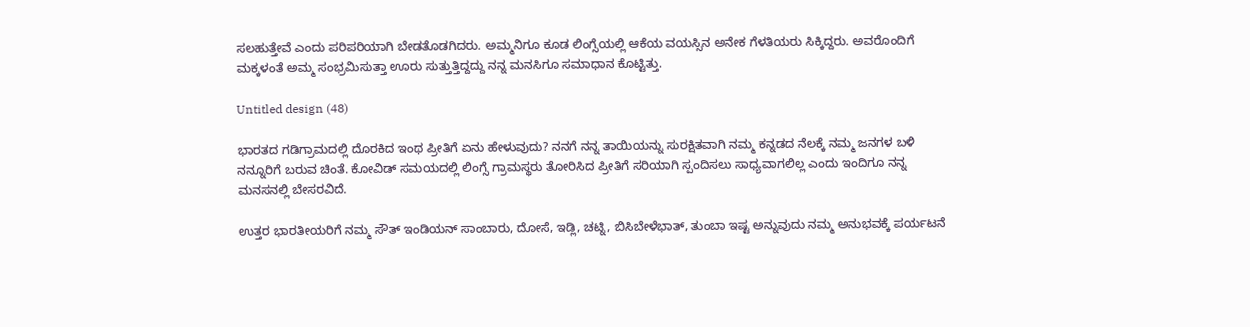ಸಲಹುತ್ತೇವೆ ಎಂದು ಪರಿಪರಿಯಾಗಿ ಬೇಡತೊಡಗಿದರು. ಅಮ್ಮನಿಗೂ ಕೂಡ ಲಿಂಗ್ಸೆಯಲ್ಲಿ ಆಕೆಯ ವಯಸ್ಸಿನ ಅನೇಕ ಗೆಳತಿಯರು ಸಿಕ್ಕಿದ್ದರು. ಅವರೊಂದಿಗೆ ಮಕ್ಕಳಂತೆ ಅಮ್ಮ ಸಂಭ್ರಮಿಸುತ್ತಾ ಊರು ಸುತ್ತುತ್ತಿದ್ದದ್ದು ನನ್ನ ಮನಸಿಗೂ ಸಮಾಧಾನ ಕೊಟ್ಟಿತ್ತು.

Untitled design (48)

ಭಾರತದ ಗಡಿಗ್ರಾಮದಲ್ಲಿ ದೊರಕಿದ ಇಂಥ ಪ್ರೀತಿಗೆ ಏನು ಹೇಳುವುದು? ನನಗೆ ನನ್ನ ತಾಯಿಯನ್ನು ಸುರಕ್ಷಿತವಾಗಿ ನಮ್ಮ ಕನ್ನಡದ ನೆಲಕ್ಕೆ ನಮ್ಮ ಜನಗಳ ಬಳಿ ನನ್ನೂರಿಗೆ ಬರುವ ಚಿಂತೆ. ಕೋವಿಡ್ ಸಮಯದಲ್ಲಿ ಲಿಂಗ್ಸೆ ಗ್ರಾಮಸ್ಥರು ತೋರಿಸಿದ ಪ್ರೀತಿಗೆ ಸರಿಯಾಗಿ ಸ್ಪಂದಿಸಲು ಸಾಧ್ಯವಾಗಲಿಲ್ಲ ಎಂದು ಇಂದಿಗೂ ನನ್ನ ಮನಸನಲ್ಲಿ ಬೇಸರವಿದೆ.

ಉತ್ತರ ಭಾರತೀಯರಿಗೆ ನಮ್ಮ ಸೌತ್ ಇಂಡಿಯನ್ ಸಾಂಬಾರು, ದೋಸೆ, ಇಡ್ಲಿ, ಚಟ್ನಿ, ಬಿಸಿಬೇಳೆಭಾತ್, ತುಂಬಾ ಇಷ್ಟ ಅನ್ನುವುದು ನಮ್ಮ ಅನುಭವಕ್ಕೆ ಪರ್ಯಟನೆ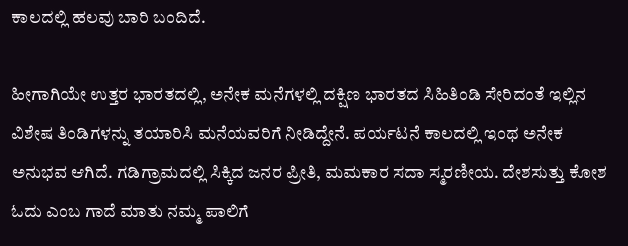ಕಾಲದಲ್ಲಿ ಹಲವು ಬಾರಿ ಬಂದಿದೆ.

ಹೀಗಾಗಿಯೇ ಉತ್ತರ ಭಾರತದಲ್ಲಿ, ಅನೇಕ ಮನೆಗಳಲ್ಲಿ ದಕ್ಷಿಣ ಭಾರತದ ಸಿಹಿತಿಂಡಿ ಸೇರಿದಂತೆ ಇಲ್ಲಿನ ವಿಶೇಷ ತಿಂಡಿಗಳನ್ನು ತಯಾರಿಸಿ ಮನೆಯವರಿಗೆ ನೀಡಿದ್ದೇನೆ. ಪರ್ಯಟನೆ ಕಾಲದಲ್ಲಿ ಇಂಥ ಅನೇಕ ಅನುಭವ ಆಗಿದೆ. ಗಡಿಗ್ರಾಮದಲ್ಲಿ ಸಿಕ್ಕಿದ ಜನರ ಪ್ರೀತಿ, ಮಮಕಾರ ಸದಾ ಸ್ಮರಣೀಯ. ದೇಶಸುತ್ತು ಕೋಶ ಓದು ಎಂಬ ಗಾದೆ ಮಾತು ನಮ್ಮ ಪಾಲಿಗೆ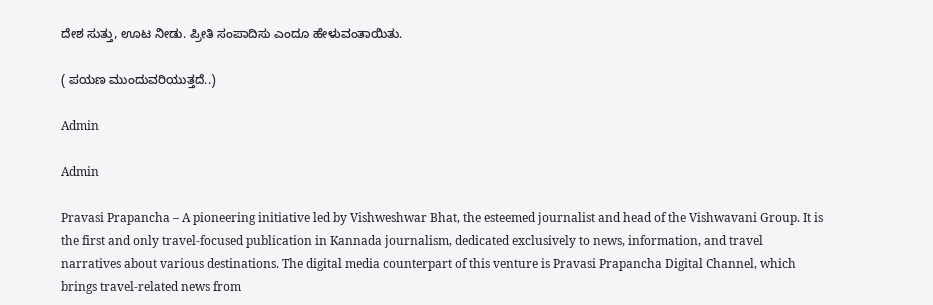ದೇಶ ಸುತ್ತು, ಊಟ ನೀಡು. ಪ್ರೀತಿ ಸಂಪಾದಿಸು ಎಂದೂ ಹೇಳುವಂತಾಯಿತು.

( ಪಯಣ ಮುಂದುವರಿಯುತ್ತದೆ..)

Admin

Admin

Pravasi Prapancha – A pioneering initiative led by Vishweshwar Bhat, the esteemed journalist and head of the Vishwavani Group. It is the first and only travel-focused publication in Kannada journalism, dedicated exclusively to news, information, and travel narratives about various destinations. The digital media counterpart of this venture is Pravasi Prapancha Digital Channel, which brings travel-related news from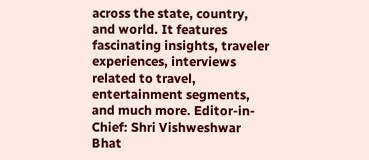across the state, country, and world. It features fascinating insights, traveler experiences, interviews related to travel, entertainment segments, and much more. Editor-in-Chief: Shri Vishweshwar Bhat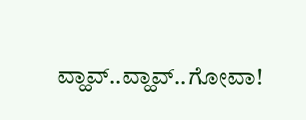ವ್ಹಾವ್..ವ್ಹಾವ್..ಗೋವಾ!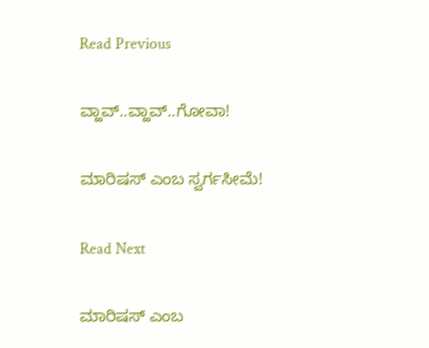Read Previous

ವ್ಹಾವ್..ವ್ಹಾವ್..ಗೋವಾ!

ಮಾರಿಷಸ್‌ ಎಂಬ ಸ್ವರ್ಗಸೀಮೆ!

Read Next

ಮಾರಿಷಸ್‌ ಎಂಬ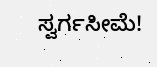ಸ್ವರ್ಗಸೀಮೆ!